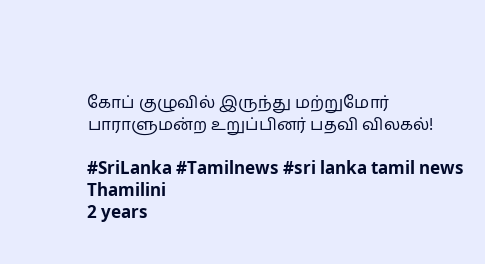கோப் குழுவில் இருந்து மற்றுமோர் பாராளுமன்ற உறுப்பினர் பதவி விலகல்!

#SriLanka #Tamilnews #sri lanka tamil news
Thamilini
2 years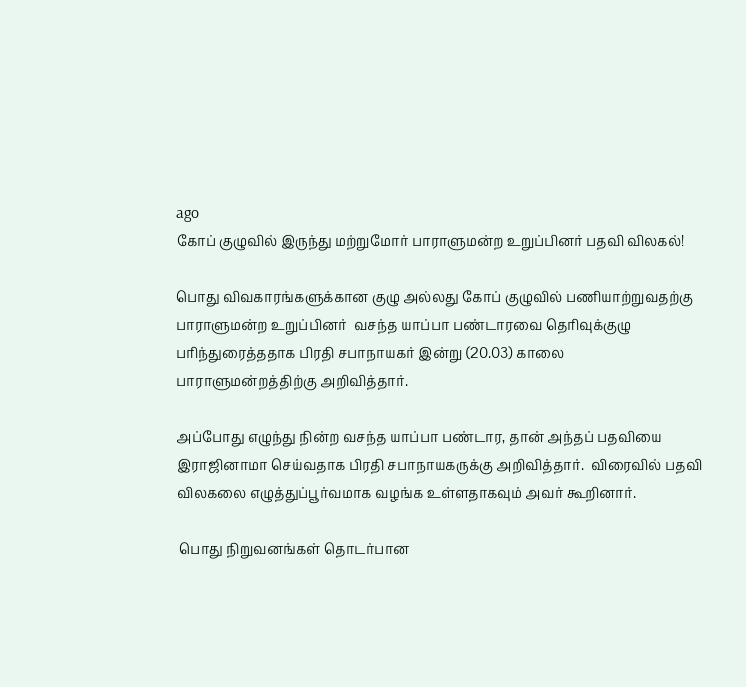ago
கோப் குழுவில் இருந்து மற்றுமோர் பாராளுமன்ற உறுப்பினர் பதவி விலகல்!

பொது விவகாரங்களுக்கான குழு அல்லது கோப் குழுவில் பணியாற்றுவதற்கு பாராளுமன்ற உறுப்பினர்  வசந்த யாப்பா பண்டாரவை தெரிவுக்குழு பரிந்துரைத்ததாக பிரதி சபாநாயகர் இன்று (20.03) காலை பாராளுமன்றத்திற்கு அறிவித்தார்.

அப்போது எழுந்து நின்ற வசந்த யாப்பா பண்டார, தான் அந்தப் பதவியை இராஜினாமா செய்வதாக பிரதி சபாநாயகருக்கு அறிவித்தார்.  விரைவில் பதவி விலகலை எழுத்துப்பூர்வமாக வழங்க உள்ளதாகவும் அவர் கூறினார்.

 பொது நிறுவனங்கள் தொடர்பான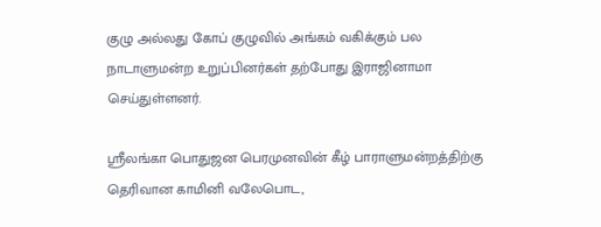குழு அல்லது கோப் குழுவில் அங்கம் வகிக்கும் பல நாடாளுமன்ற உறுப்பினர்கள் தற்போது இராஜினாமா செய்துள்ளனர்.

ஸ்ரீலங்கா பொதுஜன பெரமுனவின் கீழ் பாராளுமன்றத்திற்கு தெரிவான காமினி வலேபொட,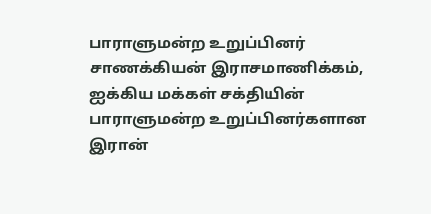பாராளுமன்ற உறுப்பினர்  சாணக்கியன் இராசமாணிக்கம், ஐக்கிய மக்கள் சக்தியின்  பாராளுமன்ற உறுப்பினர்களான இரான்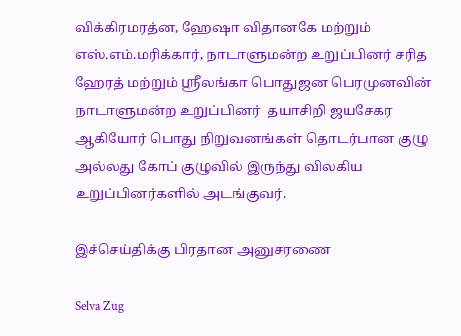விக்கிரமரத்ன, ஹேஷா விதானகே மற்றும் எஸ்.எம்.மரிக்கார், நாடாளுமன்ற உறுப்பினர் சரித ஹேரத் மற்றும் ஸ்ரீலங்கா பொதுஜன பெரமுனவின் நாடாளுமன்ற உறுப்பினர்  தயாசிறி ஜயசேகர ஆகியோர் பொது நிறுவனங்கள் தொடர்பான குழு அல்லது கோப் குழுவில் இருந்து விலகிய உறுப்பினர்களில் அடங்குவர்.

இச்செய்திக்கு பிரதான அனுசரணை

Selva Zug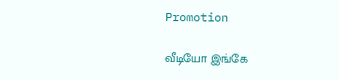Promotion

வீடியோ இங்கே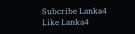Subcribe Lanka4
Like Lanka4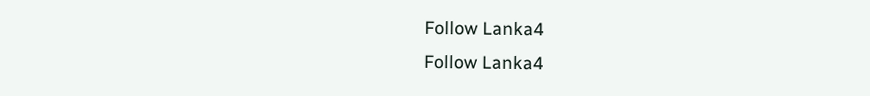Follow Lanka4
Follow Lanka4